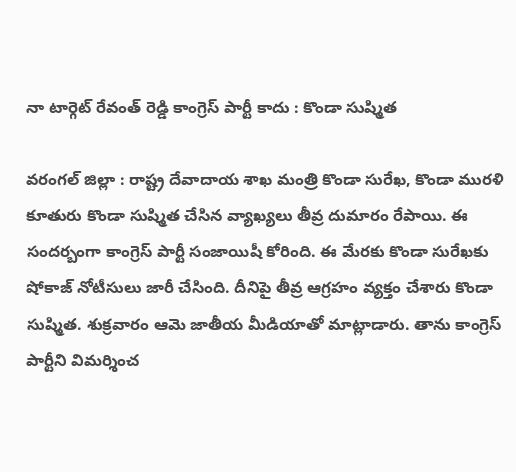నా టార్గెట్ రేవంత్ రెడ్డి కాంగ్రెస్ పార్టీ కాదు : కొండా సుష్మిత

వరంగ‌ల్ జిల్లా : రాష్ట్ర దేవాదాయ శాఖ మంత్రి కొండా సురేఖ‌, కొండా ముర‌ళి కూతురు కొండా సుష్మిత చేసిన వ్యాఖ్య‌లు తీవ్ర దుమారం రేపాయి. ఈ సంద‌ర్బంగా కాంగ్రెస్ పార్టీ సంజాయిషీ కోరింది. ఈ మేర‌కు కొండా సురేఖ‌కు షోకాజ్ నోటీసులు జారీ చేసింది. దీనిపై తీవ్ర ఆగ్ర‌హం వ్య‌క్తం చేశారు కొండా సుష్మిత‌. శుక్ర‌వారం ఆమె జాతీయ మీడియాతో మాట్లాడారు. తాను కాంగ్రెస్ పార్టీని విమ‌ర్శించ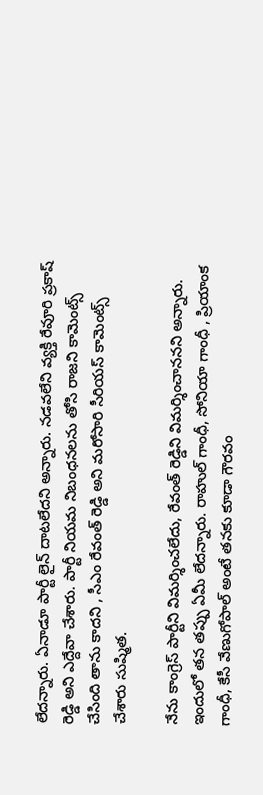లేద‌న్నారు. ఏనాడూ పార్టీ లైన్ దాట‌లేద‌ని అన్నారు. న‌డ‌వ‌లేని వ్య‌క్తి రేవూరి ప్ర‌కాష్ రెడ్డి అని ఎద్దేవా చేశారు. పార్టీ నియ‌మ నిబంధ‌న‌ల‌ను తోసి రాజ‌ని కామెంట్స్ చేసింది తాను కాద‌ని , సీఎం రేవంత్ రెడ్డి అని మ‌రోసారి సీరియ‌స్ కామెంట్స్ చేశారు సుష్మిత‌.

నేను కాంగ్రెస్ పార్టీని విమర్శించలేదు, రేవంత్ రెడ్డిని విమర్శించానన‌ని అన్నారు. ఇందులో త‌న త‌ప్పు ఏమీ లేద‌న్నారు. రాహుల్ గాంధీ, సోనియా గాంధీ , ప్రియాంక గాంధీ, కేసీ వేణుగోపాల్ అంటే త‌న‌కు కూడా గౌర‌వం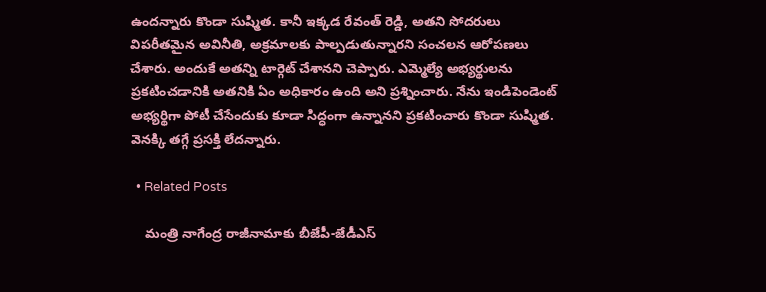ఉంద‌న్నారు కొండా సుష్మిత‌. కానీ ఇక్కడ రేవంత్ రెడ్డి, అతని సోదరులు విపరీతమైన అవినీతి, అక్రమాలకు పాల్పడుతున్నారని సంచ‌ల‌న ఆరోప‌ణ‌లు చేశారు. అందుకే అతన్ని టార్గెట్ చేశానని చెప్పారు. ఎమ్మెల్యే అభ్యర్థులను ప్రకటించడానికి అతనికి ఏం అధికారం ఉంది అని ప్ర‌శ్నించారు. నేను ఇండిపెండెంట్ అభ్యర్థిగా పోటీ చేసేందుకు కూడా సిద్ధంగా ఉన్నానని ప్ర‌క‌టించారు కొండా సుష్మిత‌. వెన‌క్కి త‌గ్గే ప్ర‌స‌క్తి లేద‌న్నారు.

  • Related Posts

    మంత్రి నాగేంద్ర రాజీనామాకు బీజేపీ-జేడీఎస్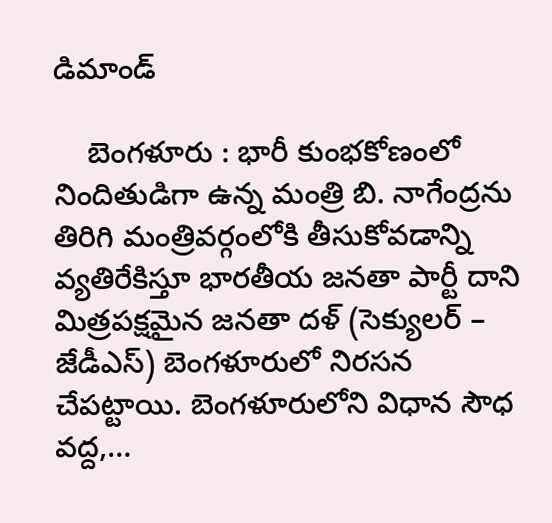డిమాండ్

    బెంగ‌ళూరు : భారీ కుంభకోణంలో నిందితుడిగా ఉన్న మంత్రి బి. నాగేంద్రను తిరిగి మంత్రివర్గంలోకి తీసుకోవడాన్ని వ్యతిరేకిస్తూ భారతీయ జనతా పార్టీ దాని మిత్రపక్షమైన జనతా దళ్ (సెక్యులర్ – జేడీఎస్) బెంగళూరులో నిరసన చేపట్టాయి. బెంగళూరులోని విధాన సౌధ వద్ద,…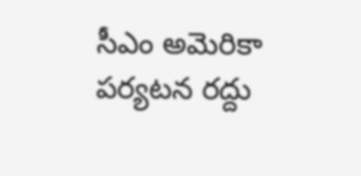సీఎం అమెరికా పర్యటన రద్దు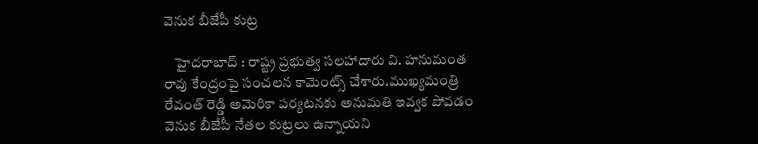వెనుక బీజేపీ కుట్ర

    హైద‌రాబాద్ : రాష్ట్ర ప్రభుత్వ సలహాదారు వి. హనుమంత రావు కేంద్రంపై సంచ‌ల‌న కామెంట్స్ చేశారు.ముఖ్యమంత్రి రేవంత్ రెడ్డి అమెరికా పర్యటనకు అనుమతి ఇవ్వక పోవడం వెనుక బీజేపీ నేతల కుట్రలు ఉన్నాయని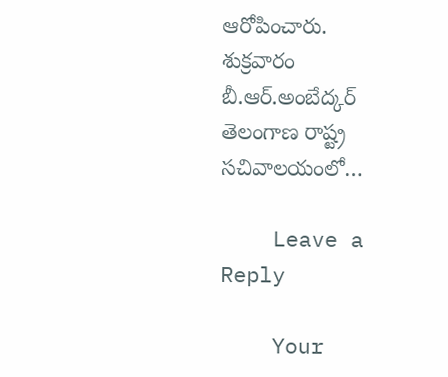ఆరోపించారు. శుక్రవారం బీ.ఆర్.అంబేద్కర్ తెలంగాణ రాష్ట్ర సచివాలయంలో…

    Leave a Reply

    Your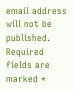email address will not be published. Required fields are marked *